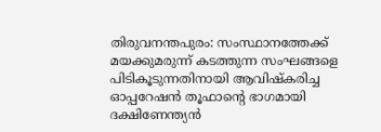തിരുവനന്തപുരം: സംസ്ഥാനത്തേക്ക് മയക്കുമരുന്ന് കടത്തുന്ന സംഘങ്ങളെ പിടികൂടുന്നതിനായി ആവിഷ്കരിച്ച ഓപ്പറേഷൻ തൂഫാൻ്റെ ഭാഗമായി ദക്ഷിണേന്ത്യൻ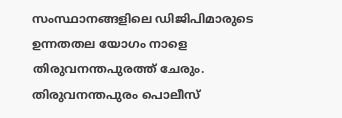സംസ്ഥാനങ്ങളിലെ ഡിജിപിമാരുടെ ഉന്നതതല യോഗം നാളെ തിരുവനന്തപുരത്ത് ചേരും. തിരുവനന്തപുരം പൊലീസ്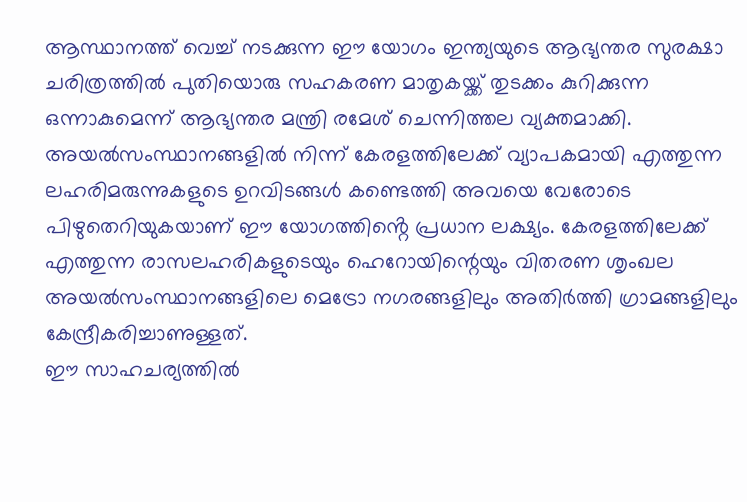ആസ്ഥാനത്ത് വെച്ച് നടക്കുന്ന ഈ യോഗം ഇന്ത്യയുടെ ആഭ്യന്തര സുരക്ഷാ ചരിത്രത്തിൽ പുതിയൊരു സഹകരണ മാതൃകയ്ക്ക് തുടക്കം കുറിക്കുന്ന ഒന്നാകുമെന്ന് ആഭ്യന്തര മന്ത്രി രമേശ് ചെന്നിത്തല വ്യക്തമാക്കി.
അയൽസംസ്ഥാനങ്ങളിൽ നിന്ന് കേരളത്തിലേക്ക് വ്യാപകമായി എത്തുന്ന ലഹരിമരുന്നുകളുടെ ഉറവിടങ്ങൾ കണ്ടെത്തി അവയെ വേരോടെ പിഴുതെറിയുകയാണ് ഈ യോഗത്തിൻ്റെ പ്രധാന ലക്ഷ്യം. കേരളത്തിലേക്ക് എത്തുന്ന രാസലഹരികളുടെയും ഹെറോയിന്റെയും വിതരണ ശൃംഖല അയൽസംസ്ഥാനങ്ങളിലെ മെട്രോ നഗരങ്ങളിലും അതിർത്തി ഗ്രാമങ്ങളിലും കേന്ദ്രീകരിച്ചാണുള്ളത്.
ഈ സാഹചര്യത്തിൽ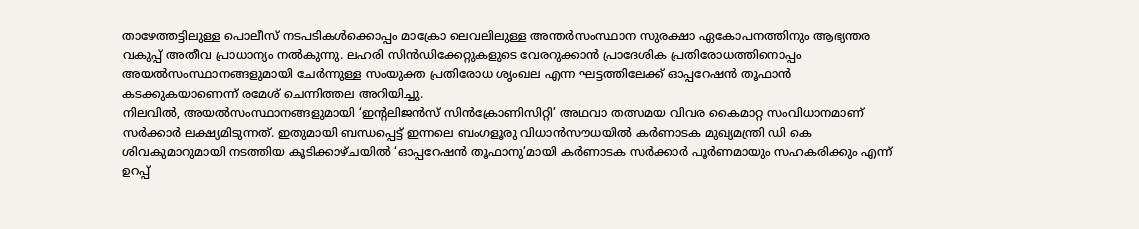താഴേത്തട്ടിലുള്ള പൊലീസ് നടപടികൾക്കൊപ്പം മാക്രോ ലെവലിലുള്ള അന്തർസംസ്ഥാന സുരക്ഷാ ഏകോപനത്തിനും ആഭ്യന്തര വകുപ്പ് അതീവ പ്രാധാന്യം നൽകുന്നു. ലഹരി സിൻഡിക്കേറ്റുകളുടെ വേരറുക്കാൻ പ്രാദേശിക പ്രതിരോധത്തിനൊപ്പം അയൽസംസ്ഥാനങ്ങളുമായി ചേർന്നുള്ള സംയുക്ത പ്രതിരോധ ശൃംഖല എന്ന ഘട്ടത്തിലേക്ക് ഓപ്പറേഷൻ തൂഫാൻ കടക്കുകയാണെന്ന് രമേശ് ചെന്നിത്തല അറിയിച്ചു.
നിലവിൽ, അയൽസംസ്ഥാനങ്ങളുമായി ‘ഇൻ്റലിജൻസ് സിൻക്രോണിസിറ്റി’ അഥവാ തത്സമയ വിവര കൈമാറ്റ സംവിധാനമാണ് സർക്കാർ ലക്ഷ്യമിടുന്നത്. ഇതുമായി ബന്ധപ്പെട്ട് ഇന്നലെ ബംഗളൂരു വിധാൻസൗധയിൽ കർണാടക മുഖ്യമന്ത്രി ഡി കെ ശിവകുമാറുമായി നടത്തിയ കൂടിക്കാഴ്ചയിൽ ‘ഓപ്പറേഷൻ തൂഫാനു’മായി കർണാടക സർക്കാർ പൂർണമായും സഹകരിക്കും എന്ന് ഉറപ്പ്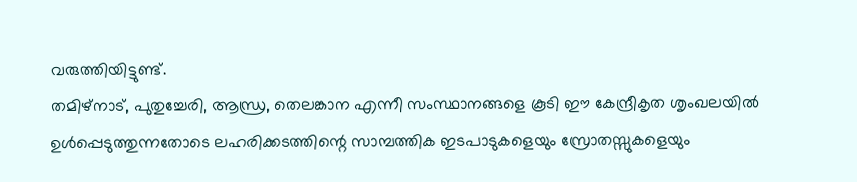വരുത്തിയിട്ടുണ്ട്.
തമിഴ്നാട്, പുതുച്ചേരി, ആന്ധ്ര, തെലങ്കാന എന്നീ സംസ്ഥാനങ്ങളെ കൂടി ഈ കേന്ദ്രീകൃത ശൃംഖലയിൽ ഉൾപ്പെടുത്തുന്നതോടെ ലഹരിക്കടത്തിന്റെ സാമ്പത്തിക ഇടപാടുകളെയും സ്രോതസ്സുകളെയും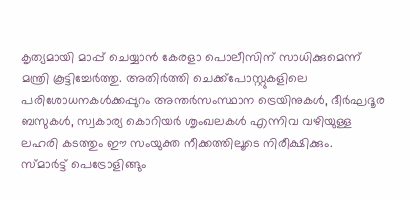കൃത്യമായി മാപ്പ് ചെയ്യാൻ കേരളാ പൊലീസിന് സാധിക്കുമെന്ന് മന്ത്രി കൂട്ടിച്ചേർത്തു. അതിർത്തി ചെക്ക്പോസ്റ്റുകളിലെ പരിശോധനകൾക്കപ്പുറം അന്തർസംസ്ഥാന ട്രെയിനുകൾ, ദീർഘദൂര ബസുകൾ, സ്വകാര്യ കൊറിയർ ശൃംഖലകൾ എന്നിവ വഴിയുള്ള ലഹരി കടത്തും ഈ സംയുക്ത നീക്കത്തിലൂടെ നിരീക്ഷിക്കും.
സ്മാർട്ട് പെട്രോളിങ്ങും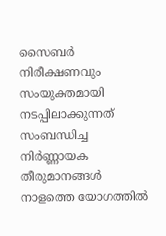സൈബർ നിരീക്ഷണവും സംയുക്തമായി നടപ്പിലാക്കുന്നത് സംബന്ധിച്ച നിർണ്ണായക തീരുമാനങ്ങൾ നാളത്തെ യോഗത്തിൽ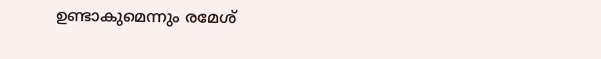ഉണ്ടാകുമെന്നും രമേശ്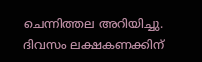ചെന്നിത്തല അറിയിച്ചു.
ദിവസം ലക്ഷകണക്കിന്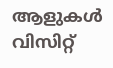ആളുകൾ വിസിറ്റ്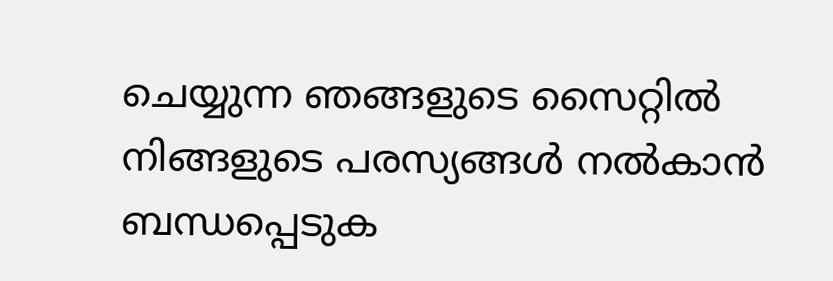ചെയ്യുന്ന ഞങ്ങളുടെ സൈറ്റിൽ നിങ്ങളുടെ പരസ്യങ്ങൾ നൽകാൻ ബന്ധപ്പെടുക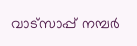വാട്സാപ്പ് നമ്പർ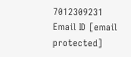7012309231 Email ID [email protected]